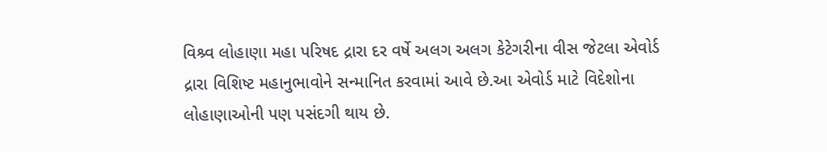વિશ્ર્વ લોહાણા મહા પરિષદ દ્રારા દર વર્ષે અલગ અલગ કેટેગરીના વીસ જેટલા એવોર્ડ દ્રારા વિશિષ્ટ મહાનુભાવોને સન્માનિત કરવામાં આવે છે.આ એવોર્ડ માટે વિદેશોના લોહાણાઓની પણ પસંદગી થાય છે.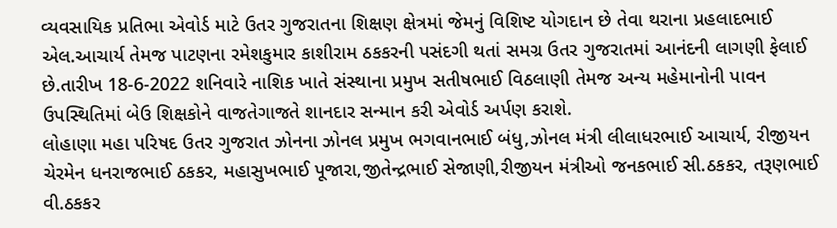વ્યવસાયિક પ્રતિભા એવોર્ડ માટે ઉતર ગુજરાતના શિક્ષણ ક્ષેત્રમાં જેમનું વિશિષ્ટ યોગદાન છે તેવા થરાના પ્રહલાદભાઈ એલ.આચાર્ય તેમજ પાટણના રમેશકુમાર કાશીરામ ઠકકરની પસંદગી થતાં સમગ્ર ઉતર ગુજરાતમાં આનંદની લાગણી ફેલાઈ છે.તારીખ 18-6-2022 શનિવારે નાશિક ખાતે સંસ્થાના પ્રમુખ સતીષભાઈ વિઠલાણી તેમજ અન્ય મહેમાનોની પાવન ઉપસ્થિતિમાં બેઉ શિક્ષકોને વાજતેગાજતે શાનદાર સન્માન કરી એવોર્ડ અર્પણ કરાશે.
લોહાણા મહા પરિષદ ઉતર ગુજરાત ઝોનના ઝોનલ પ્રમુખ ભગવાનભાઈ બંધુ,ઝોનલ મંત્રી લીલાધરભાઈ આચાર્ય, રીજીયન ચેરમેન ધનરાજભાઈ ઠકકર, મહાસુખભાઈ પૂજારા,જીતેન્દ્રભાઈ સેજાણી,રીજીયન મંત્રીઓ જનકભાઈ સી.ઠકકર, તરૂણભાઈ વી.ઠકકર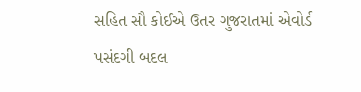સહિત સૌ કોઈએ ઉતર ગુજરાતમાં એવોર્ડ પસંદગી બદલ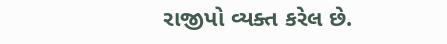રાજીપો વ્યક્ત કરેલ છે.